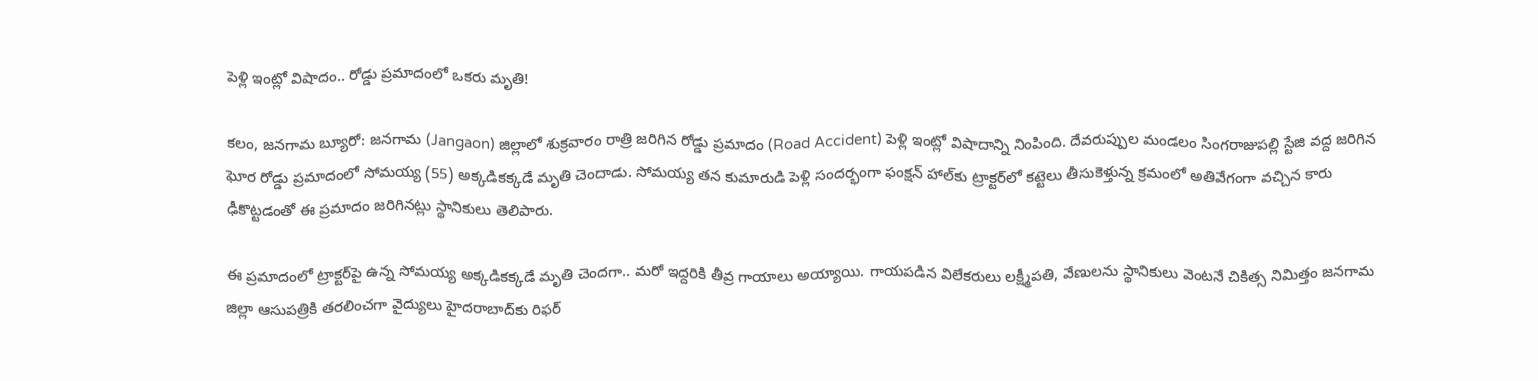పెళ్లి ఇంట్లో విషాదం.. రోడ్డు ప్రమాదంలో ఒకరు మృతి!

కలం, జనగామ బ్యూరో: జనగామ (Jangaon) జిల్లాలో శుక్రవారం రాత్రి జరిగిన రోడ్డు ప్రమాదం (Road Accident) పెళ్లి ఇంట్లో విషాదాన్ని నింపింది. దేవరుప్పుల మండలం సింగరాజుపల్లి స్టేజి వద్ద జరిగిన ఘోర రోడ్డు ప్రమాదంలో సోమయ్య (55) అక్కడికక్కడే మృతి చెందాడు. సోమయ్య తన కుమారుడి పెళ్లి సందర్భంగా ఫంక్షన్ హాల్‌కు ట్రాక్టర్‌లో కట్టెలు తీసుకెళ్తున్న క్రమంలో అతివేగంగా వచ్చిన కారు ఢీకొట్టడంతో ఈ ప్రమాదం జరిగినట్లు స్థానికులు తెలిపారు.

ఈ ప్రమాదంలో ట్రాక్టర్‌పై ఉన్న సోమయ్య అక్కడికక్కడే మృతి చెందగా.. మరో ఇద్దరికి తీవ్ర గాయాలు అయ్యాయి. గాయపడిన విలేకరులు లక్ష్మీపతి, వేణులను స్థానికులు వెంటనే చికిత్స నిమిత్తం జనగామ జిల్లా ఆసుపత్రికి తరలించగా వైద్యులు హైదరాబాద్‌కు రిఫర్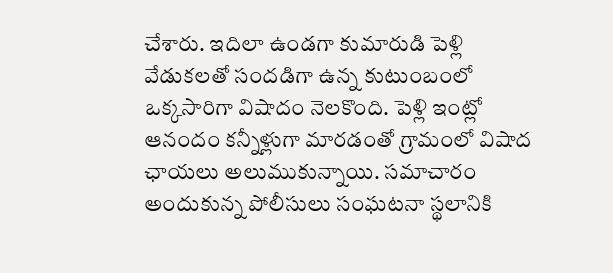చేశారు. ఇదిలా ఉండగా కుమారుడి పెళ్లి వేడుకలతో సందడిగా ఉన్న కుటుంబంలో ఒక్కసారిగా విషాదం నెలకొంది. పెళ్లి ఇంట్లో ఆనందం కన్నీళ్లుగా మారడంతో గ్రామంలో విషాద ఛాయలు అలుముకున్నాయి. సమాచారం అందుకున్న పోలీసులు సంఘటనా స్థలానికి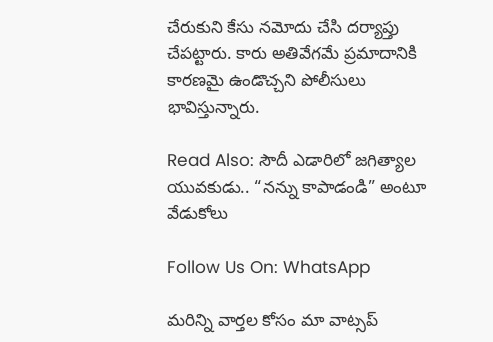చేరుకుని కేసు నమోదు చేసి దర్యాప్తు చేపట్టారు. కారు అతివేగమే ప్రమాదానికి కారణమై ఉండొచ్చని పోలీసులు భావిస్తున్నారు.

Read Also: సౌదీ ఎడారిలో జగిత్యాల యువకుడు.. “నన్ను కాపాడండి” అంటూ వేడుకోలు

Follow Us On: WhatsApp

మ‌రిన్ని వార్త‌ల కోసం మా వాట్స‌ప్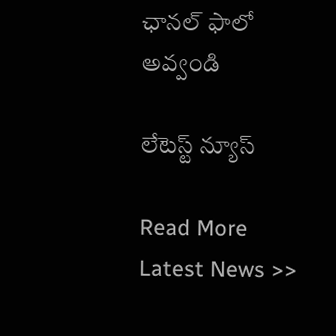ఛాన‌ల్ ఫాలో అవ్వండి

లేటెస్ట్ న్యూస్‌

Read More Latest News >>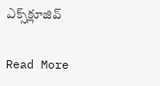ఎక్స్‌క్లూజివ్‌

Read More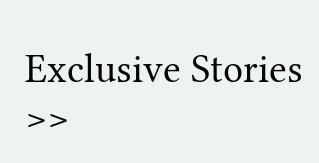Exclusive Stories >>